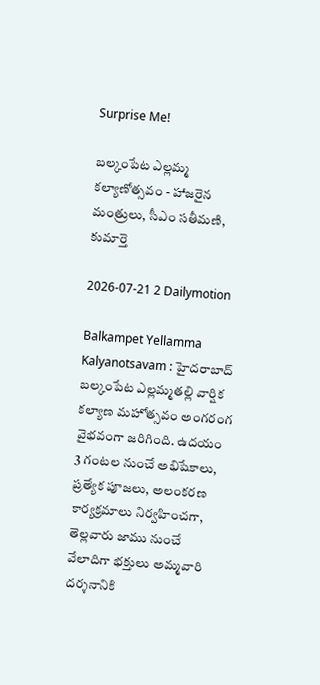Surprise Me!

బల్కంపేట ఎల్లమ్మ కల్యాణోత్సవం - హాజరైన మంత్రులు, సీఎం సతీమణి, కుమార్తె

2026-07-21 2 Dailymotion

Balkampet Yellamma Kalyanotsavam : హైదరాబాద్‌ బల్కంపేట ఎల్లమ్మతల్లి వార్షిక కల్యాణ మహోత్సవం అంగరంగ వైభవంగా జరిగింది. ఉదయం 3 గంటల నుంచే అభిషేకాలు, ప్రత్యేక పూజలు, అలంకరణ కార్యక్రమాలు నిర్వహించగా, తెల్లవారు జాము నుంచే వేలాదిగా భక్తులు అమ్మవారి దర్శనానికి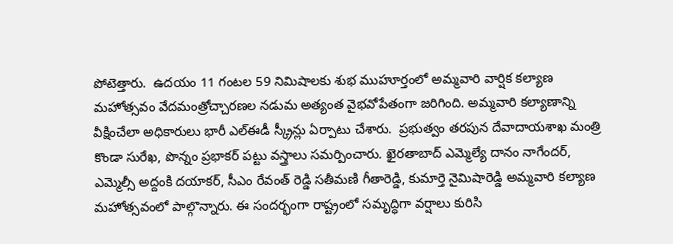పోటెత్తారు.  ఉదయం 11 గంటల 59 నిమిషాలకు శుభ ముహూర్తంలో అమ్మవారి వార్షిక కల్యాణ మహోత్సవం వేదమంత్రోచ్చారణల నడుమ అత్యంత వైభవోపేతంగా జరిగింది. అమ్మవారి కల్యాణాన్ని వీక్షించేలా అధికారులు భారీ ఎల్ఈడీ స్క్రీన్లు ఏర్పాటు చేశారు.  ప్రభుత్వం తరపున దేవాదాయశాఖ మంత్రి కొండా సురేఖ, పొన్నం ప్రభాకర్‌ పట్టు వస్త్రాలు సమర్పించారు. ఖైరతాబాద్‌ ఎమ్మెల్యే దానం నాగేందర్, ఎమ్మెల్సీ అద్దంకి దయాకర్, సీఎం రేవంత్‌ రెడ్డి సతీమణి గీతారెడ్డి, కుమార్తె నైమిషారెడ్డి అమ్మవారి కల్యాణ మహోత్సవంలో పాల్గొన్నారు. ఈ సందర్భంగా రాష్ట్రంలో సమృద్ధిగా వర్షాలు కురిసి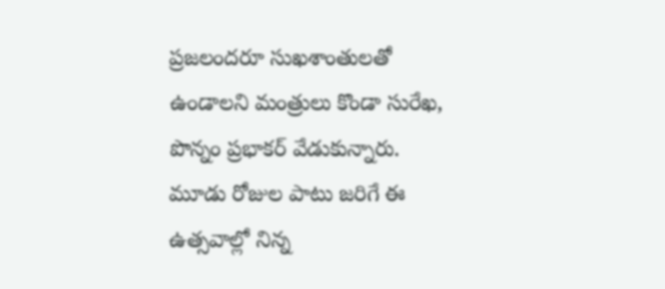ప్రజలందరూ సుఖశాంతులతో ఉండాలని మంత్రులు కొండా సురేఖ, పొన్నం ప్రభాకర్‌ వేడుకున్నారు. మూడు రోజుల పాటు జరిగే ఈ ఉత్సవాల్లో నిన్న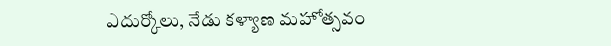ఎదుర్కోలు, నేడు కళ్యాణ మహోత్సవం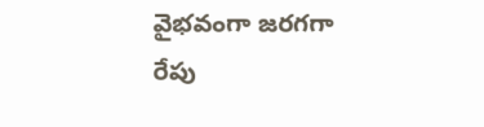వైభవంగా జరగగా రేపు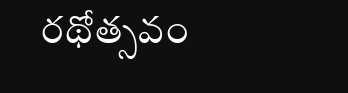రథోత్సవం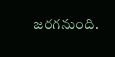జరగనుంది.